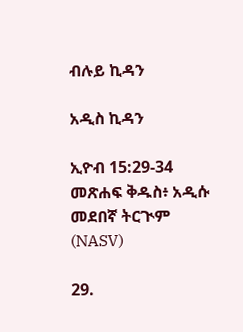ብሉይ ኪዳን

አዲስ ኪዳን

ኢዮብ 15:29-34 መጽሐፍ ቅዱስ፥ አዲሱ መደበኛ ትርጒም (NASV)

29.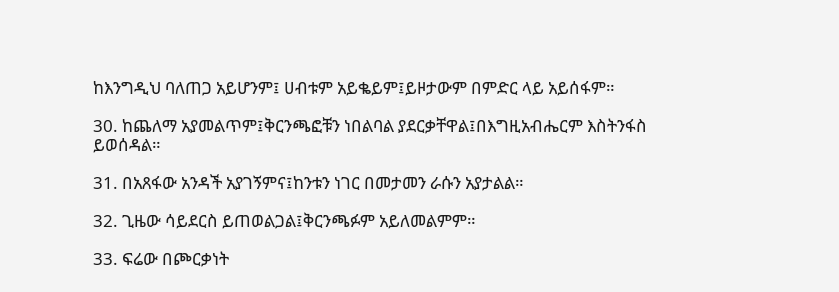ከእንግዲህ ባለጠጋ አይሆንም፤ ሀብቱም አይቈይም፤ይዞታውም በምድር ላይ አይሰፋም።

30. ከጨለማ አያመልጥም፤ቅርንጫፎቹን ነበልባል ያደርቃቸዋል፤በእግዚአብሔርም እስትንፋስ ይወሰዳል።

31. በአጸፋው አንዳች አያገኝምና፤ከንቱን ነገር በመታመን ራሱን አያታልል።

32. ጊዜው ሳይደርስ ይጠወልጋል፤ቅርንጫፉም አይለመልምም።

33. ፍሬው በጮርቃነት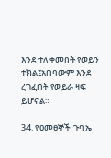እንደ ተለቀመበት የወይን ተክል፤አበባውም እንደ ረገፈበት የወይራ ዛፍ ይሆናል።

34. የዐመፀኞች ጉባኤ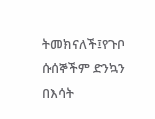ትመክናለች፤የጉቦ ሱሰኞችም ድንኳን በእሳት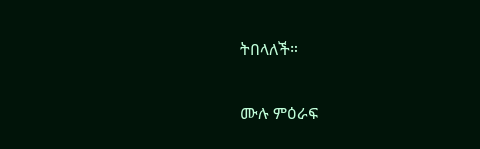ትበላለች።

ሙሉ ምዕራፍ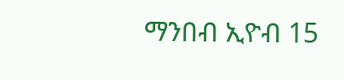ማንበብ ኢዮብ 15